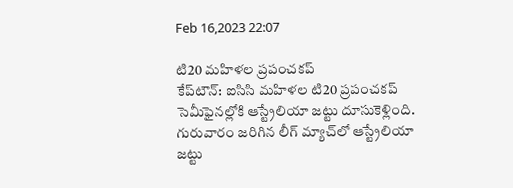Feb 16,2023 22:07

టి20 మహిళల ప్రపంచకప్‌
కేప్‌టౌన్‌: ఐసిసి మహిళల టి20 ప్రపంచకప్‌ సెమీఫైనల్లోకి ఆస్ట్రేలియా జట్టు దూసుకెళ్లింది. గురువారం జరిగిన లీగ్‌ మ్యాచ్‌లో ఆస్ట్రేలియా జట్టు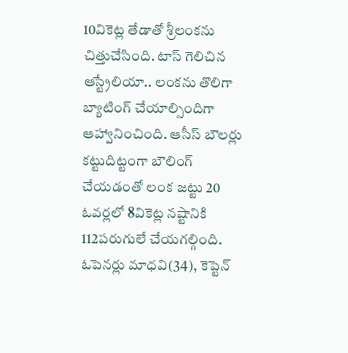10వికెట్ల తేడాతో శ్రీలంకను చిత్తుచేసింది. టాస్‌ గెలిచిన ఆస్ట్రేలియా.. లంకను తొలిగా బ్యాటింగ్‌ చేయాల్సిందిగా ఆహ్వానించింది. ఆసీస్‌ బౌలర్లు కట్టుదిట్టంగా బౌలింగ్‌ చేయడంతో లంక జట్టు 20 ఓవర్లలో 8వికెట్ల నష్టానికి 112పరుగులే చేయగల్గింది. ఓపెనర్లు మాధవి(34), కెప్టెన్‌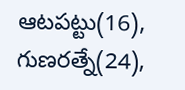ఆటపట్టు(16), గుణరత్నే(24),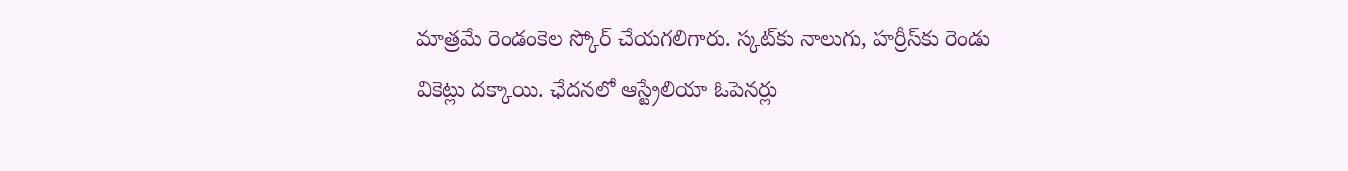మాత్రమే రెండంకెల స్కోర్‌ చేయగలిగారు. స్కట్‌కు నాలుగు, హర్రీస్‌కు రెండు వికెట్లు దక్కాయి. ఛేదనలో ఆస్ట్రేలియా ఓపెనర్లు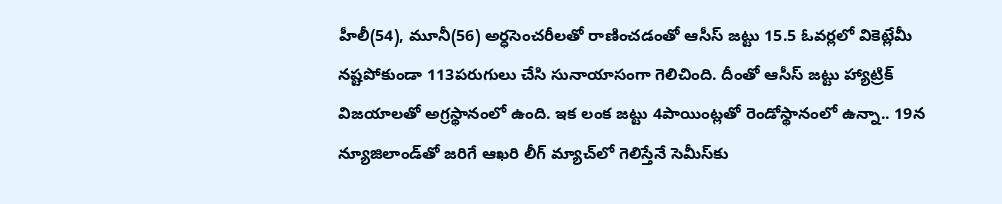హీలీ(54), మూనీ(56) అర్ధసెంచరీలతో రాణించడంతో ఆసీస్‌ జట్టు 15.5 ఓవర్లలో వికెట్లేమీ నష్టపోకుండా 113పరుగులు చేసి సునాయాసంగా గెలిచింది. దీంతో ఆసీస్‌ జట్టు హ్యాట్రిక్‌ విజయాలతో అగ్రస్థానంలో ఉంది. ఇక లంక జట్టు 4పాయింట్లతో రెండోస్థానంలో ఉన్నా.. 19న న్యూజిలాండ్‌తో జరిగే ఆఖరి లీగ్‌ మ్యాచ్‌లో గెలిస్తేనే సెమీస్‌కు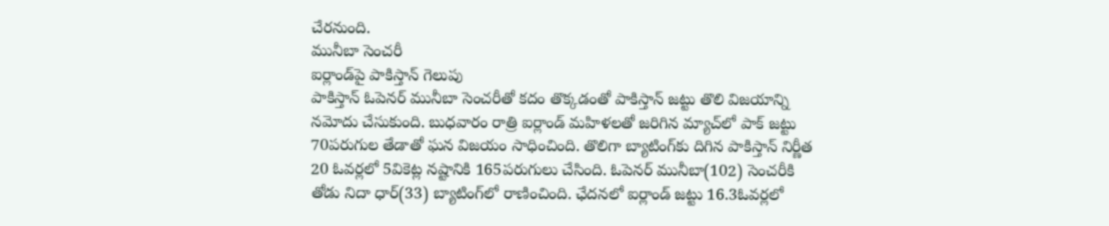చేరనుంది.
మునీబా సెంచరీ
ఐర్లాండ్‌పై పాకిస్తాన్‌ గెలుపు
పాకిస్తాన్‌ ఓపెనర్‌ మునీబా సెంచరీతో కదం తొక్కడంతో పాకిస్తాన్‌ జట్టు తొలి విజయాన్ని నమోదు చేసుకుంది. బుధవారం రాత్రి ఐర్లాండ్‌ మహిళలతో జరిగిన మ్యాచ్‌లో పాక్‌ జట్టు 70పరుగుల తేడాతో ఘన విజయం సాధించింది. తొలిగా బ్యాటింగ్‌కు దిగిన పాకిస్తాన్‌ నిర్ణీత 20 ఓవర్లలో 5వికెట్ల నష్టానికి 165పరుగులు చేసింది. ఓపెనర్‌ మునీబా(102) సెంచరీకి తోడు నిదా ధార్‌(33) బ్యాటింగ్‌లో రాణించింది. ఛేదనలో ఐర్లాండ్‌ జట్టు 16.3ఓవర్లలో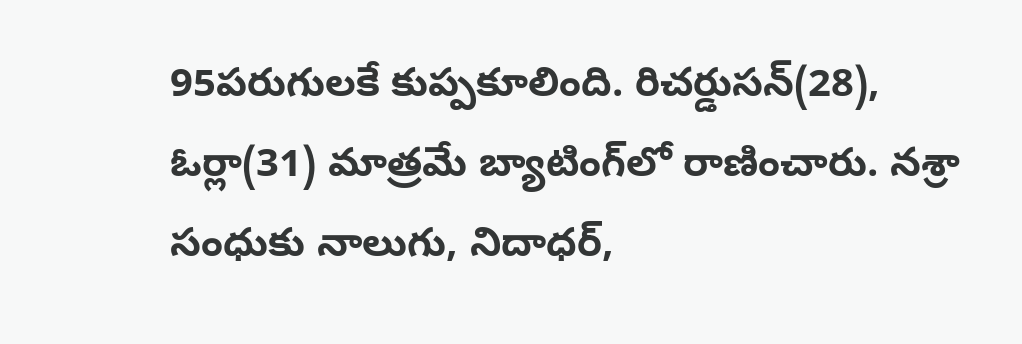95పరుగులకే కుప్పకూలింది. రిచర్డుసన్‌(28), ఓర్లా(31) మాత్రమే బ్యాటింగ్‌లో రాణించారు. నశ్రా సంధుకు నాలుగు, నిదాధర్‌,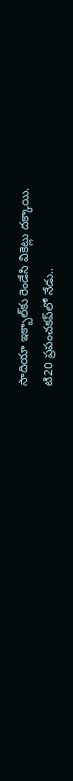సాదియా ఇక్బాల్‌కు రెండేసి వికెట్లు దక్కాయి.
టి20 ప్రపంచకప్‌లో నేడు..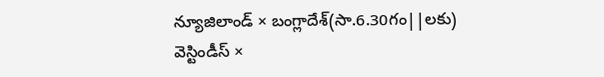న్యూజిలాండ్‌ × బంగ్లాదేశ్‌(సా.6.30గం||లకు)
వెస్టిండీస్‌ ×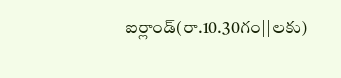ఐర్లాండ్‌(రా.10.30గం||లకు)